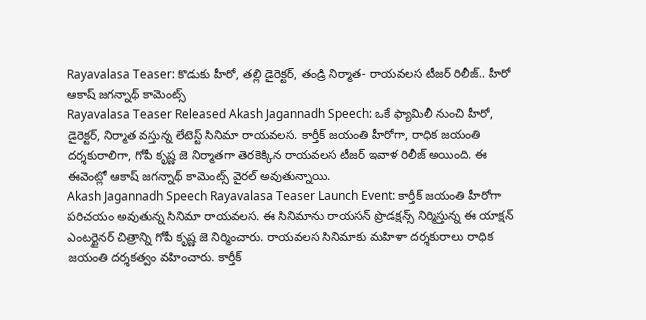Rayavalasa Teaser: కొడుకు హీరో, తల్లి డైరెక్టర్, తండ్రి నిర్మాత- రాయవలస టీజర్ రిలీజ్.. హీరో ఆకాష్ జగన్నాథ్ కామెంట్స్
Rayavalasa Teaser Released Akash Jagannadh Speech: ఒకే ఫ్యామిలీ నుంచి హీరో, డైరెక్టర్, నిర్మాత వస్తున్న లేటెస్ట్ సినిమా రాయవలస. కార్తీక్ జయంతి హీరోగా, రాధిక జయంతి దర్శకురాలిగా, గోపీ కృష్ణ జె నిర్మాతగా తెరకెక్కిన రాయవలస టీజర్ ఇవాళ రిలీజ్ అయింది. ఈ ఈవెంట్లో ఆకాష్ జగన్నాథ్ కామెంట్స్ వైరల్ అవుతున్నాయి.
Akash Jagannadh Speech Rayavalasa Teaser Launch Event: కార్తీక్ జయంతి హీరోగా పరిచయం అవుతున్న సినిమా రాయవలస. ఈ సినిమాను రాయసన్ ప్రొడక్షన్స్ నిర్మిస్తున్న ఈ యాక్షన్ ఎంటర్టైనర్ చిత్రాన్ని గోపీ కృష్ణ జె నిర్మించారు. రాయవలస సినిమాకు మహిళా దర్శకురాలు రాధిక జయంతి దర్శకత్వం వహించారు. కార్తీక్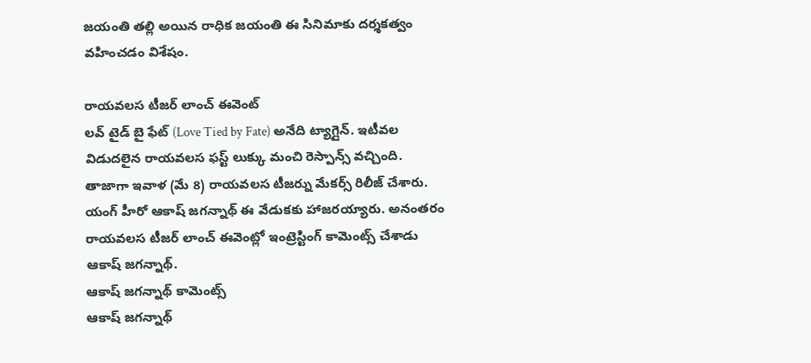జయంతి తల్లి అయిన రాధిక జయంతి ఈ సినిమాకు దర్శకత్వం వహించడం విశేషం.

రాయవలస టీజర్ లాంచ్ ఈవెంట్
లవ్ టైడ్ బై ఫేట్ (Love Tied by Fate) అనేది ట్యాగ్లైన్. ఇటీవల విడుదలైన రాయవలస ఫస్ట్ లుక్కు మంచి రెస్పాన్స్ వచ్చింది. తాజాగా ఇవాళ (మే 8) రాయవలస టీజర్ను మేకర్స్ రిలీజ్ చేశారు. యంగ్ హీరో ఆకాష్ జగన్నాథ్ ఈ వేడుకకు హాజరయ్యారు. అనంతరం రాయవలస టీజర్ లాంచ్ ఈవెంట్లో ఇంట్రెస్టింగ్ కామెంట్స్ చేశాడు ఆకాష్ జగన్నాథ్.
ఆకాష్ జగన్నాథ్ కామెంట్స్
ఆకాష్ జగన్నాథ్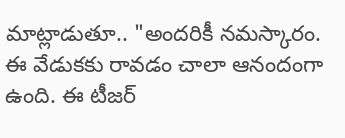మాట్లాడుతూ.. "అందరికీ నమస్కారం. ఈ వేడుకకు రావడం చాలా ఆనందంగా ఉంది. ఈ టీజర్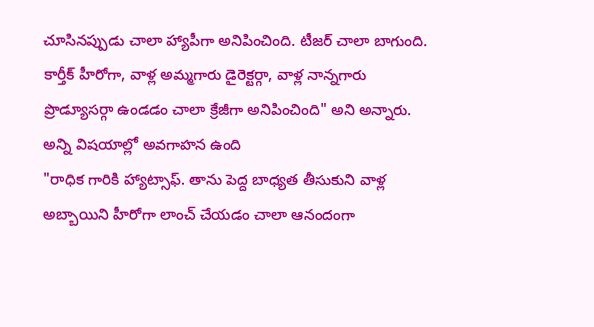చూసినప్పుడు చాలా హ్యాపీగా అనిపించింది. టీజర్ చాలా బాగుంది. కార్తీక్ హీరోగా, వాళ్ల అమ్మగారు డైరెక్టర్గా, వాళ్ల నాన్నగారు ప్రొడ్యూసర్గా ఉండడం చాలా క్రేజీగా అనిపించింది" అని అన్నారు.
అన్ని విషయాల్లో అవగాహన ఉంది
"రాధిక గారికి హ్యాట్సాఫ్. తాను పెద్ద బాధ్యత తీసుకుని వాళ్ల అబ్బాయిని హీరోగా లాంచ్ చేయడం చాలా ఆనందంగా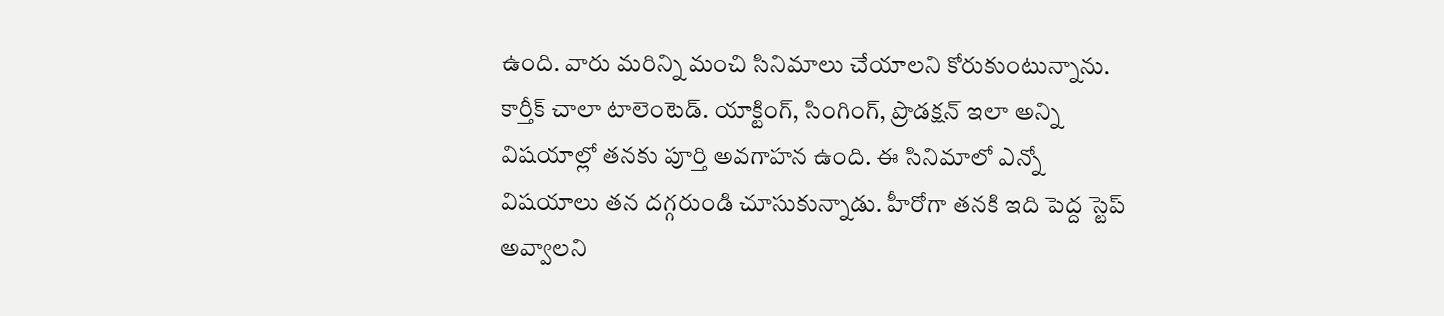ఉంది. వారు మరిన్ని మంచి సినిమాలు చేయాలని కోరుకుంటున్నాను. కార్తీక్ చాలా టాలెంటెడ్. యాక్టింగ్, సింగింగ్, ప్రొడక్షన్ ఇలా అన్ని విషయాల్లో తనకు పూర్తి అవగాహన ఉంది. ఈ సినిమాలో ఎన్నో విషయాలు తన దగ్గరుండి చూసుకున్నాడు. హీరోగా తనకి ఇది పెద్ద స్టెప్ అవ్వాలని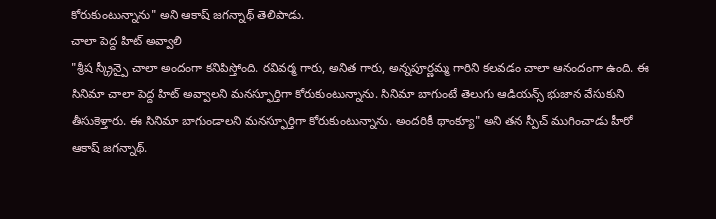కోరుకుంటున్నాను" అని ఆకాష్ జగన్నాథ్ తెలిపాడు.
చాలా పెద్ద హిట్ అవ్వాలి
"శ్రీష స్క్రీన్పై చాలా అందంగా కనిపిస్తోంది. రవివర్మ గారు, అనిత గారు, అన్నపూర్ణమ్మ గారిని కలవడం చాలా ఆనందంగా ఉంది. ఈ సినిమా చాలా పెద్ద హిట్ అవ్వాలని మనస్ఫూర్తిగా కోరుకుంటున్నాను. సినిమా బాగుంటే తెలుగు ఆడియన్స్ భుజాన వేసుకుని తీసుకెళ్తారు. ఈ సినిమా బాగుండాలని మనస్ఫూర్తిగా కోరుకుంటున్నాను. అందరికీ థాంక్యూ" అని తన స్పీచ్ ముగించాడు హీరో ఆకాష్ జగన్నాథ్.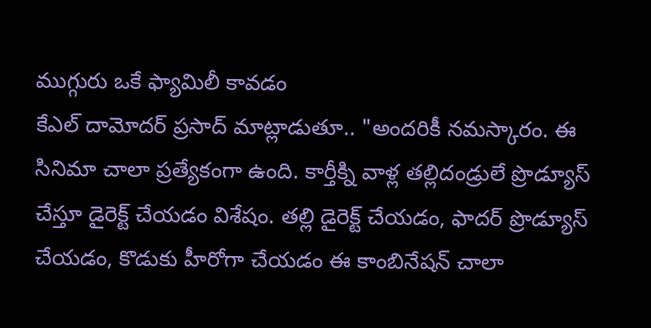ముగ్గురు ఒకే ఫ్యామిలీ కావడం
కేఎల్ దామోదర్ ప్రసాద్ మాట్లాడుతూ.. "అందరికీ నమస్కారం. ఈ సినిమా చాలా ప్రత్యేకంగా ఉంది. కార్తీక్ని వాళ్ల తల్లిదండ్రులే ప్రొడ్యూస్ చేస్తూ డైరెక్ట్ చేయడం విశేషం. తల్లి డైరెక్ట్ చేయడం, ఫాదర్ ప్రొడ్యూస్ చేయడం, కొడుకు హీరోగా చేయడం ఈ కాంబినేషన్ చాలా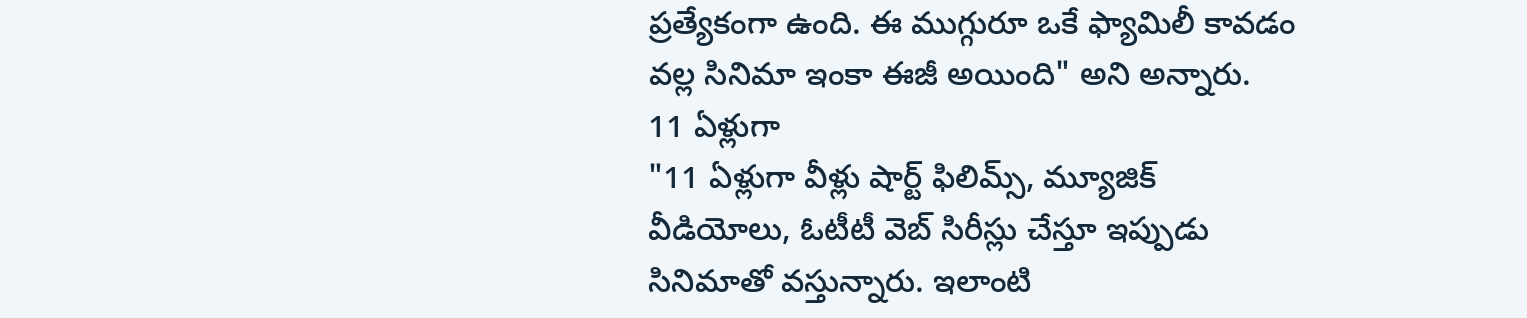ప్రత్యేకంగా ఉంది. ఈ ముగ్గురూ ఒకే ఫ్యామిలీ కావడం వల్ల సినిమా ఇంకా ఈజీ అయింది" అని అన్నారు.
11 ఏళ్లుగా
"11 ఏళ్లుగా వీళ్లు షార్ట్ ఫిలిమ్స్, మ్యూజిక్ వీడియోలు, ఓటీటీ వెబ్ సిరీస్లు చేస్తూ ఇప్పుడు సినిమాతో వస్తున్నారు. ఇలాంటి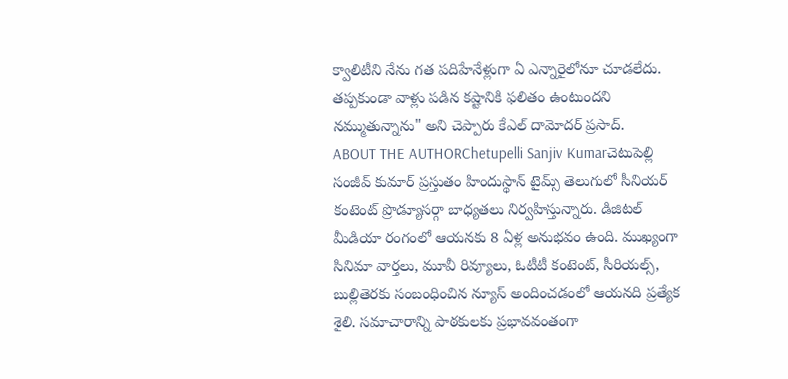క్వాలిటీని నేను గత పదిహేనేళ్లుగా ఏ ఎన్నారైలోనూ చూడలేదు. తప్పకుండా వాళ్లు పడిన కష్టానికి ఫలితం ఉంటుందని నమ్ముతున్నాను" అని చెప్పారు కేఎల్ దామోదర్ ప్రసాద్.
ABOUT THE AUTHORChetupelli Sanjiv Kumarచెటుపెల్లి సంజీవ్ కుమార్ ప్రస్తుతం హిందుస్థాన్ టైమ్స్ తెలుగులో సీనియర్ కంటెంట్ ప్రొడ్యూసర్గా బాధ్యతలు నిర్వహిస్తున్నారు. డిజిటల్ మీడియా రంగంలో ఆయనకు 8 ఏళ్ల అనుభవం ఉంది. ముఖ్యంగా సినిమా వార్తలు, మూవీ రివ్యూలు, ఓటీటీ కంటెంట్, సీరియల్స్, బుల్లితెరకు సంబంధించిన న్యూస్ అందించడంలో ఆయనది ప్రత్యేక శైలి. సమాచారాన్ని పాఠకులకు ప్రభావవంతంగా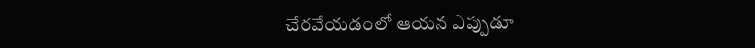చేరవేయడంలో ఆయన ఎప్పుడూ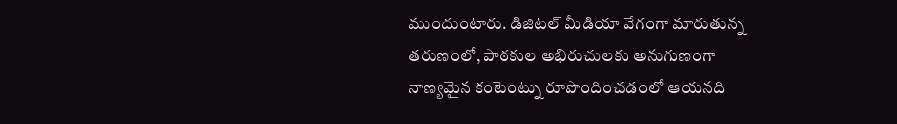ముందుంటారు. డిజిటల్ మీడియా వేగంగా మారుతున్న తరుణంలో, పాఠకుల అభిరుచులకు అనుగుణంగా నాణ్యమైన కంటెంట్ను రూపొందించడంలో ఆయనది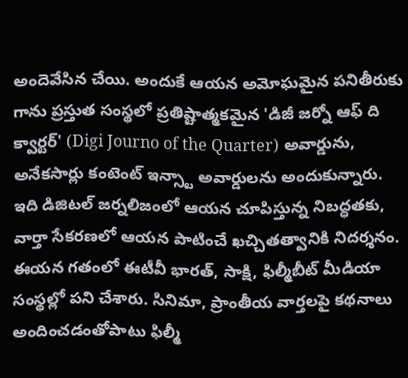అందెవేసిన చేయి. అందుకే ఆయన అమోఘమైన పనితీరుకు గాను ప్రస్తుత సంస్థలో ప్రతిష్టాత్మకమైన 'డిజీ జర్నో ఆఫ్ ది క్వార్టర్' (Digi Journo of the Quarter) అవార్డును, అనేకసార్లు కంటెంట్ ఇన్స్టా అవార్డులను అందుకున్నారు. ఇది డిజిటల్ జర్నలిజంలో ఆయన చూపిస్తున్న నిబద్ధతకు, వార్తా సేకరణలో ఆయన పాటించే ఖచ్చితత్వానికి నిదర్శనం. ఈయన గతంలో ఈటీవీ భారత్, సాక్షి, ఫిల్మీబీట్ మీడియా సంస్థల్లో పని చేశారు. సినిమా, ప్రాంతీయ వార్తలపై కథనాలు అందించడంతోపాటు ఫిల్మీ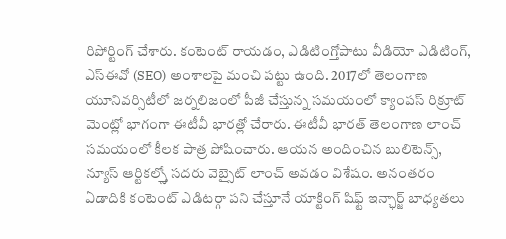రిపోర్టింగ్ చేశారు. కంటెంట్ రాయడం, ఎడిటింగ్తోపాటు వీడియో ఎడిటింగ్, ఎస్ఈవో (SEO) అంశాలపై మంచి పట్టు ఉంది. 2017లో తెలంగాణ యూనివర్సిటీలో జర్నలిజంలో పీజీ చేస్తున్న సమయంలో క్యాంపస్ రిక్రూట్ మెంట్లో భాగంగా ఈటీవీ భారత్లో చేరారు. ఈటీవీ భారత్ తెలంగాణ లాంచ్ సమయంలో కీలక పాత్ర పోషించారు. ఆయన అందించిన బులిటెన్స్, న్యూస్ ఆర్టికల్స్తో సదరు వెబ్సైట్ లాంచ్ అవడం విశేషం. అనంతరం ఏడాదికి కంటెంట్ ఎడిటర్గా పని చేస్తూనే యాక్టింగ్ షిఫ్ట్ ఇన్ఛార్జ్ బాధ్యతలు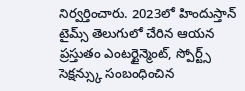నిర్వర్తించారు. 2023లో హిందుస్తాన్ టైమ్స్ తెలుగులో చేరిన ఆయన ప్రస్తుతం ఎంటర్టైన్మెంట్, స్పోర్ట్స్ సెక్షన్స్కు సంబంధించిన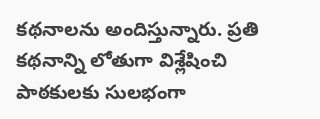కథనాలను అందిస్తున్నారు. ప్రతి కథనాన్ని లోతుగా విశ్లేషించి పాఠకులకు సులభంగా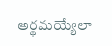అర్థమయ్యేలా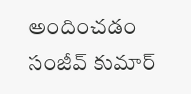అందించడం సంజీవ్ కుమార్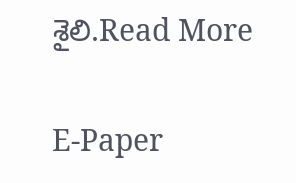శైలి.Read More

E-Paper